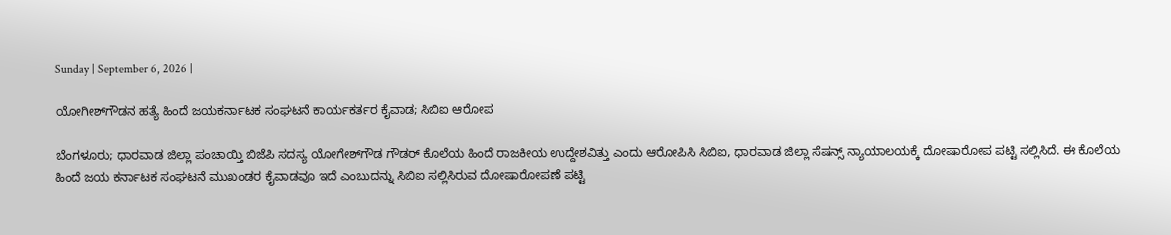Sunday | September 6, 2026 |

ಯೋಗೀಶ್‌ಗೌಡನ ಹತ್ಯೆ ಹಿಂದೆ ಜಯಕರ್ನಾಟಕ ಸಂಘಟನೆ ಕಾರ್ಯಕರ್ತರ ಕೈವಾಡ; ಸಿಬಿಐ ಆರೋಪ

ಬೆಂಗಳೂರು; ಧಾರವಾಡ ಜಿಲ್ಲಾ ಪಂಚಾಯ್ತಿ ಬಿಜೆಪಿ ಸದಸ್ಯ ಯೋಗೇಶ್‌ಗೌಡ ಗೌಡರ್‌ ಕೊಲೆಯ ಹಿಂದೆ ರಾಜಕೀಯ ಉದ್ದೇಶವಿತ್ತು ಎಂದು ಆರೋಪಿಸಿ ಸಿಬಿಐ, ಧಾರವಾಡ ಜಿಲ್ಲಾ ಸೆಷನ್ಸ್‌ ನ್ಯಾಯಾಲಯಕ್ಕೆ ದೋಷಾರೋಪ ಪಟ್ಟಿ ಸಲ್ಲಿಸಿದೆ. ಈ ಕೊಲೆಯ ಹಿಂದೆ ಜಯ ಕರ್ನಾಟಕ ಸಂಘಟನೆ ಮುಖಂಡರ ಕೈವಾಡವೂ ಇದೆ ಎಂಬುದನ್ನು ಸಿಬಿಐ ಸಲ್ಲಿಸಿರುವ ದೋಷಾರೋಪಣೆ ಪಟ್ಟಿ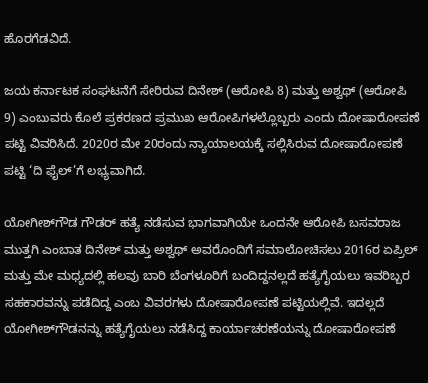ಹೊರಗೆಡವಿದೆ.

ಜಯ ಕರ್ನಾಟಕ ಸಂಘಟನೆಗೆ ಸೇರಿರುವ ದಿನೇಶ್‌ (ಆರೋಪಿ 8) ಮತ್ತು ಅಶ್ವಥ್‌ (ಆರೋಪಿ 9) ಎಂಬುವರು ಕೊಲೆ ಪ್ರಕರಣದ ಪ್ರಮುಖ ಆರೋಪಿಗಳಲ್ಲೊಬ್ಬರು ಎಂದು ದೋಷಾರೋಪಣೆ ಪಟ್ಟಿ ವಿವರಿಸಿದೆ. 2020ರ ಮೇ 20ರಂದು ನ್ಯಾಯಾಲಯಕ್ಕೆ ಸಲ್ಲಿಸಿರುವ ದೋಷಾರೋಪಣೆ ಪಟ್ಟಿ ‘ದಿ ಫೈಲ್‌’ಗೆ ಲಭ್ಯವಾಗಿದೆ.

ಯೋಗೀಶ್‌ಗೌಡ ಗೌಡರ್‌ ಹತ್ಯೆ ನಡೆಸುವ ಭಾಗವಾಗಿಯೇ ಒಂದನೇ ಆರೋಪಿ ಬಸವರಾಜ ಮುತ್ತಗಿ ಎಂಬಾತ ದಿನೇಶ್‌ ಮತ್ತು ಅಶ್ವಥ್‌ ಅವರೊಂದಿಗೆ ಸಮಾಲೋಚಿಸಲು 2016ರ ಏಪ್ರಿಲ್‌ ಮತ್ತು ಮೇ ಮಧ್ಯದಲ್ಲಿ ಹಲವು ಬಾರಿ ಬೆಂಗಳೂರಿಗೆ ಬಂದಿದ್ದನಲ್ಲದೆ ಹತ್ಯೆಗೈಯಲು ಇವರಿಬ್ಬರ ಸಹಕಾರವನ್ನು ಪಡೆದಿದ್ದ ಎಂಬ ವಿವರಗಳು ದೋಷಾರೋಪಣೆ ಪಟ್ಟಿಯಲ್ಲಿವೆ. ಇದಲ್ಲದೆ ಯೋಗೀಶ್‌ಗೌಡನನ್ನು ಹತ್ಯೆಗೈಯಲು ನಡೆಸಿದ್ದ ಕಾರ್ಯಾಚರಣೆಯನ್ನು ದೋಷಾರೋಪಣೆ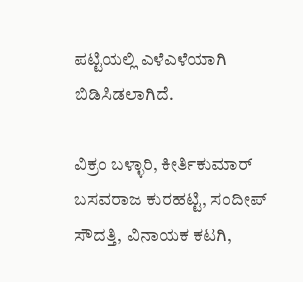ಪಟ್ಟಿಯಲ್ಲಿ ಎಳೆಎಳೆಯಾಗಿ ಬಿಡಿಸಿಡಲಾಗಿದೆ.

ವಿಕ್ರಂ ಬಳ್ಳಾರಿ, ಕೀರ್ತಿಕುಮಾರ್ ಬಸವರಾಜ ಕುರಹಟ್ಟಿ, ಸಂದೀಪ್‌ ಸೌದತ್ತಿ, ವಿನಾಯಕ ಕಟಗಿ,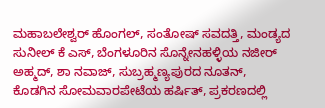ಮಹಾಬಲೇಶ್ವರ್ ಹೊಂಗಲ್, ಸಂತೋಷ್‌ ಸವದತ್ತಿ, ಮಂಡ್ಯದ ಸುನೀಲ್‌ ಕೆ ಎಸ್‌, ಬೆಂಗಳೂರಿನ ಸೊನ್ನೇನಹಳ್ಳಿಯ ನಜೀರ್ ಅಹ್ಮದ್‌, ಶಾ ನವಾಜ್‌, ಸುಬ್ರಹ್ಮಣ್ಯಪುರದ ನೂತನ್‌, ಕೊಡಗಿನ ಸೋಮವಾರಪೇಟೆಯ ಹರ್ಷಿತ್‌, ಪ್ರಕರಣದಲ್ಲಿ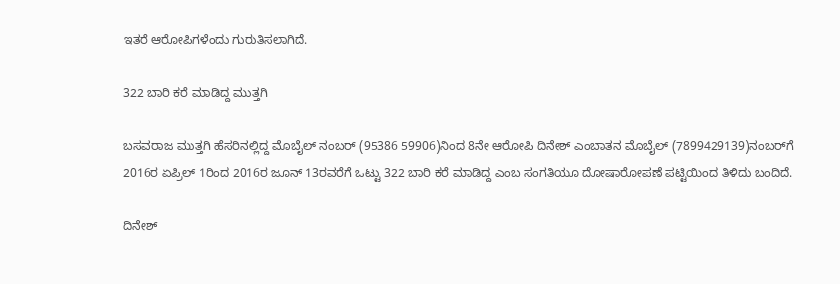ಇತರೆ ಆರೋಪಿಗಳೆಂದು ಗುರುತಿಸಲಾಗಿದೆ.

322 ಬಾರಿ ಕರೆ ಮಾಡಿದ್ದ ಮುತ್ತಗಿ

ಬಸವರಾಜ ಮುತ್ತಗಿ ಹೆಸರಿನಲ್ಲಿದ್ದ ಮೊಬೈಲ್‌ ನಂಬರ್‌ (95386 59906)ನಿಂದ 8ನೇ ಆರೋಪಿ ದಿನೇಶ್‌ ಎಂಬಾತನ ಮೊಬೈಲ್‌ (7899429139)ನಂಬರ್‌ಗೆ 2016ರ ಏಪ್ರಿಲ್‌ 1ರಿಂದ 2016ರ ಜೂನ್‌ 13ರವರೆಗೆ ಒಟ್ಟು 322 ಬಾರಿ ಕರೆ ಮಾಡಿದ್ದ ಎಂಬ ಸಂಗತಿಯೂ ದೋಷಾರೋಪಣೆ ಪಟ್ಟಿಯಿಂದ ತಿಳಿದು ಬಂದಿದೆ.

ದಿನೇಶ್‌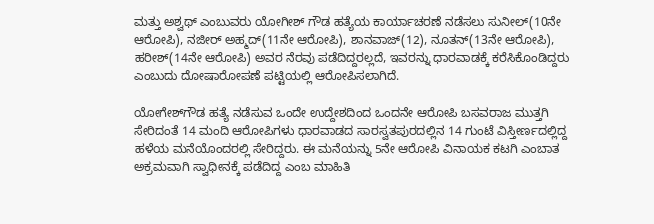ಮತ್ತು ಅಶ್ವಥ್‌ ಎಂಬುವರು ಯೋಗೀಶ್‌ ಗೌಡ ಹತ್ಯೆಯ ಕಾರ್ಯಾಚರಣೆ ನಡೆಸಲು ಸುನೀಲ್‌(10ನೇ ಆರೋಪಿ), ನಜೀರ್‌ ಅಹ್ಮದ್‌(11ನೇ ಆರೋಪಿ), ಶಾನವಾಜ್‌(12), ನೂತನ್‌(13ನೇ ಆರೋಪಿ), ಹರೀಶ್‌(14ನೇ ಆರೋಪಿ) ಅವರ ನೆರವು ಪಡೆದಿದ್ದರಲ್ಲದೆ, ಇವರನ್ನು ಧಾರವಾಡಕ್ಕೆ ಕರೆಸಿಕೊಂಡಿದ್ದರು ಎಂಬುದು ದೋಷಾರೋಪಣೆ ಪಟ್ಟಿಯಲ್ಲಿ ಆರೋಪಿಸಲಾಗಿದೆ.

ಯೋಗೇಶ್‌ಗೌಡ ಹತ್ಯೆ ನಡೆಸುವ ಒಂದೇ ಉದ್ದೇಶದಿಂದ ಒಂದನೇ ಆರೋಪಿ ಬಸವರಾಜ ಮುತ್ತಗಿ ಸೇರಿದಂತೆ 14 ಮಂದಿ ಆರೋಪಿಗಳು ಧಾರವಾಡದ ಸಾರಸ್ವತಪುರದಲ್ಲಿನ 14 ಗುಂಟೆ ವಿಸ್ತೀರ್ಣದಲ್ಲಿದ್ದ ಹಳೆಯ ಮನೆಯೊಂದರಲ್ಲಿ ಸೇರಿದ್ದರು. ಈ ಮನೆಯನ್ನು 5ನೇ ಆರೋಪಿ ವಿನಾಯಕ ಕಟಗಿ ಎಂಬಾತ ಅಕ್ರಮವಾಗಿ ಸ್ವಾಧೀನಕ್ಕೆ ಪಡೆದಿದ್ದ ಎಂಬ ಮಾಹಿತಿ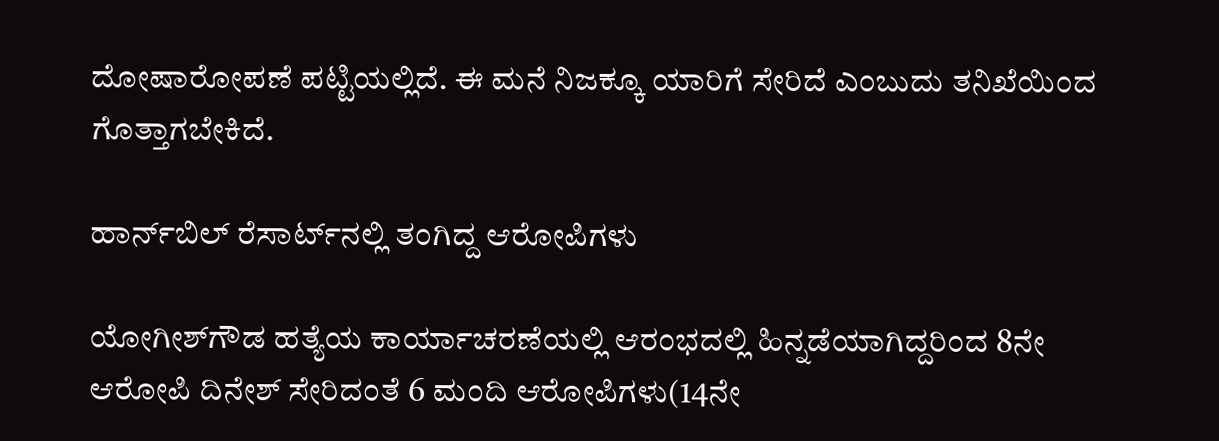ದೋಷಾರೋಪಣೆ ಪಟ್ಟಿಯಲ್ಲಿದೆ. ಈ ಮನೆ ನಿಜಕ್ಕೂ ಯಾರಿಗೆ ಸೇರಿದೆ ಎಂಬುದು ತನಿಖೆಯಿಂದ ಗೊತ್ತಾಗಬೇಕಿದೆ.

ಹಾರ್ನ್‌ಬಿಲ್‌ ರೆಸಾರ್ಟ್‌ನಲ್ಲಿ ತಂಗಿದ್ದ ಆರೋಪಿಗಳು

ಯೋಗೀಶ್‌ಗೌಡ ಹತ್ಯೆಯ ಕಾರ್ಯಾಚರಣೆಯಲ್ಲಿ ಆರಂಭದಲ್ಲಿ ಹಿನ್ನಡೆಯಾಗಿದ್ದರಿಂದ 8ನೇ ಆರೋಪಿ ದಿನೇಶ್‌ ಸೇರಿದಂತೆ 6 ಮಂದಿ ಆರೋಪಿಗಳು(14ನೇ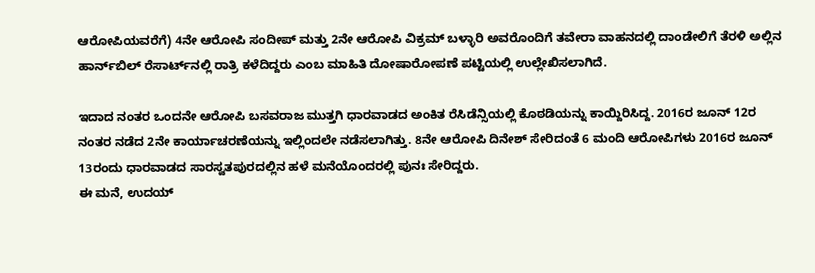ಆರೋಪಿಯವರೆಗೆ) 4ನೇ ಆರೋಪಿ ಸಂದೀಪ್‌ ಮತ್ತು 2ನೇ ಆರೋಪಿ ವಿಕ್ರಮ್‌ ಬಳ್ಳಾರಿ ಅವರೊಂದಿಗೆ ತವೇರಾ ವಾಹನದಲ್ಲಿ ದಾಂಡೇಲಿಗೆ ತೆರಳಿ ಅಲ್ಲಿನ ಹಾರ್ನ್‌ಬಿಲ್‌ ರೆಸಾರ್ಟ್‌ನಲ್ಲಿ ರಾತ್ರಿ ಕಳೆದಿದ್ದರು ಎಂಬ ಮಾಹಿತಿ ದೋಷಾರೋಪಣೆ ಪಟ್ಟಿಯಲ್ಲಿ ಉಲ್ಲೇಖಿಸಲಾಗಿದೆ.

ಇದಾದ ನಂತರ ಒಂದನೇ ಆರೋಪಿ ಬಸವರಾಜ ಮುತ್ತಗಿ ಧಾರವಾಡದ ಅಂಕಿತ ರೆಸಿಡೆನ್ಸಿಯಲ್ಲಿ ಕೊಠಡಿಯನ್ನು ಕಾಯ್ದಿರಿಸಿದ್ದ. 2016ರ ಜೂನ್‌ 12ರ ನಂತರ ನಡೆದ 2ನೇ ಕಾರ್ಯಾಚರಣೆಯನ್ನು ಇಲ್ಲಿಂದಲೇ ನಡೆಸಲಾಗಿತ್ತು. 8ನೇ ಆರೋಪಿ ದಿನೇಶ್‌ ಸೇರಿದಂತೆ 6 ಮಂದಿ ಆರೋಪಿಗಳು 2016ರ ಜೂನ್‌ 13ರಂದು ಧಾರವಾಡದ ಸಾರಸ್ವತಪುರದಲ್ಲಿನ ಹಳೆ ಮನೆಯೊಂದರಲ್ಲಿ ಪುನಃ ಸೇರಿದ್ದರು.
ಈ ಮನೆ, ಉದಯ್‌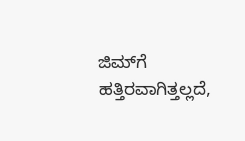ಜಿಮ್‌ಗೆ ಹತ್ತಿರವಾಗಿತ್ತಲ್ಲದೆ,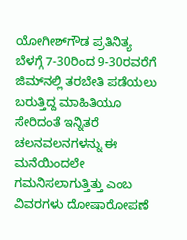ಯೋಗೀಶ್‌ಗೌಡ ಪ್ರತಿನಿತ್ಯ ಬೆಳಗ್ಗೆ 7-30ರಿಂದ 9-30ರವರೆಗೆ ಜಿಮ್‌ನಲ್ಲಿ ತರಬೇತಿ ಪಡೆಯಲು ಬರುತ್ತಿದ್ದ ಮಾಹಿತಿಯೂ ಸೇರಿದಂತೆ ಇನ್ನಿತರೆ ಚಲನವಲನಗಳನ್ನು ಈ ಮನೆಯಿಂದಲೇ ಗಮನಿಸಲಾಗುತ್ತಿತ್ತು ಎಂಬ ವಿವರಗಳು ದೋಷಾರೋಪಣೆ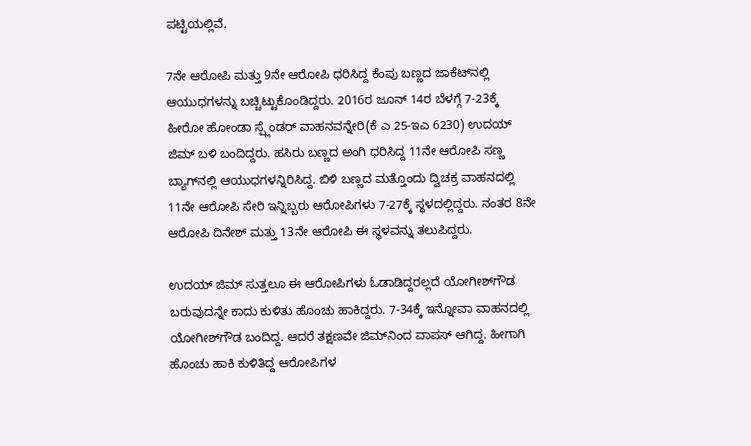ಪಟ್ಟಿಯಲ್ಲಿವೆ.

7ನೇ ಆರೋಪಿ ಮತ್ತು 9ನೇ ಆರೋಪಿ ಧರಿಸಿದ್ದ ಕೆಂಪು ಬಣ್ಣದ ಜಾಕೆಟ್‌ನಲ್ಲಿ ಆಯುಧಗಳನ್ನು ಬಚ್ಚಿಟ್ಟುಕೊಂಡಿದ್ದರು. 2016ರ ಜೂನ್‌ 14ರ ಬೆಳಗ್ಗೆ 7-23ಕ್ಕೆ ಹೀರೋ ಹೋಂಡಾ ಸ್ಪ್ಲೆಂಡರ್‌ ವಾಹನವನ್ನೇರಿ(ಕೆ ಎ 25-ಇಎ 6230) ಉದಯ್‌ ಜಿಮ್‌ ಬಳಿ ಬಂದಿದ್ದರು. ಹಸಿರು ಬಣ್ಣದ ಅಂಗಿ ಧರಿಸಿದ್ದ 11ನೇ ಆರೋಪಿ ಸಣ್ಣ ಬ್ಯಾಗ್‌ನಲ್ಲಿ ಆಯುಧಗಳನ್ನಿರಿಸಿದ್ದ. ಬಿಳಿ ಬಣ್ಣದ ಮತ್ತೊಂದು ದ್ವಿಚಕ್ರ ವಾಹನದಲ್ಲಿ 11ನೇ ಆರೋಪಿ ಸೇರಿ ಇನ್ನಿಬ್ಬರು ಆರೋಪಿಗಳು 7-27ಕ್ಕೆ ಸ್ಥಳದಲ್ಲಿದ್ದರು. ನಂತರ 8ನೇ ಆರೋಪಿ ದಿನೇಶ್‌ ಮತ್ತು 13ನೇ ಆರೋಪಿ ಈ ಸ್ಥಳವನ್ನು ತಲುಪಿದ್ದರು.

ಉದಯ್‌ ಜಿಮ್‌ ಸುತ್ತಲೂ ಈ ಆರೋಪಿಗಳು ಓಡಾಡಿದ್ದರಲ್ಲದೆ ಯೋಗೀಶ್‌ಗೌಡ ಬರುವುದನ್ನೇ ಕಾದು ಕುಳಿತು ಹೊಂಚು ಹಾಕಿದ್ದರು. 7-34ಕ್ಕೆ ಇನ್ನೋವಾ ವಾಹನದಲ್ಲಿ ಯೋಗೀಶ್‌ಗೌಡ ಬಂದಿದ್ದ. ಆದರೆ ತಕ್ಷಣವೇ ಜಿಮ್‌ನಿಂದ ವಾಪಸ್‌ ಆಗಿದ್ದ. ಹೀಗಾಗಿ ಹೊಂಚು ಹಾಕಿ ಕುಳಿತಿದ್ದ ಆರೋಪಿಗಳ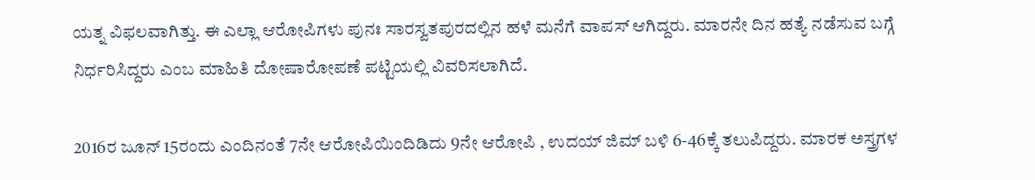ಯತ್ನ ವಿಫಲವಾಗಿತ್ತು. ಈ ಎಲ್ಲಾ ಆರೋಪಿಗಳು ಪುನಃ ಸಾರಸ್ವತಪುರದಲ್ಲಿನ ಹಳೆ ಮನೆಗೆ ವಾಪಸ್‌ ಆಗಿದ್ದರು. ಮಾರನೇ ದಿನ ಹತ್ಯೆ ನಡೆಸುವ ಬಗ್ಗೆ ನಿರ್ಧರಿಸಿದ್ದರು ಎಂಬ ಮಾಹಿತಿ ದೋಷಾರೋಪಣೆ ಪಟ್ಟಿಯಲ್ಲಿ ವಿವರಿಸಲಾಗಿದೆ.

2016ರ ಜೂನ್‌ 15ರಂದು ಎಂದಿನಂತೆ 7ನೇ ಆರೋಪಿಯಿಂದಿಡಿದು 9ನೇ ಆರೋಪಿ , ಉದಯ್‌ ಜಿಮ್‌ ಬಳಿ 6-46ಕ್ಕೆ ತಲುಪಿದ್ದರು. ಮಾರಕ ಅಸ್ತ್ರಗಳ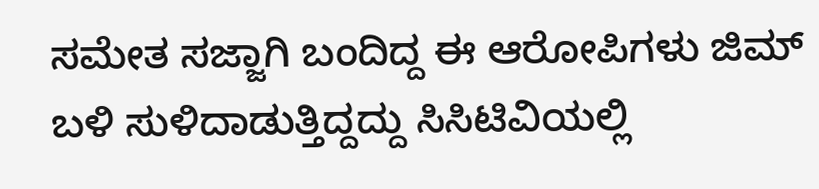ಸಮೇತ ಸಜ್ಜಾಗಿ ಬಂದಿದ್ದ ಈ ಆರೋಪಿಗಳು ಜಿಮ್‌ ಬಳಿ ಸುಳಿದಾಡುತ್ತಿದ್ದದ್ದು ಸಿಸಿಟಿವಿಯಲ್ಲಿ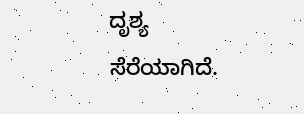ದೃಶ್ಯ ಸೆರೆಯಾಗಿದೆ.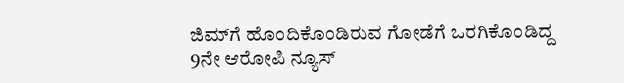ಜಿಮ್‌ಗೆ ಹೊಂದಿಕೊಂಡಿರುವ ಗೋಡೆಗೆ ಒರಗಿಕೊಂಡಿದ್ದ 9ನೇ ಆರೋಪಿ ನ್ಯೂಸ್‌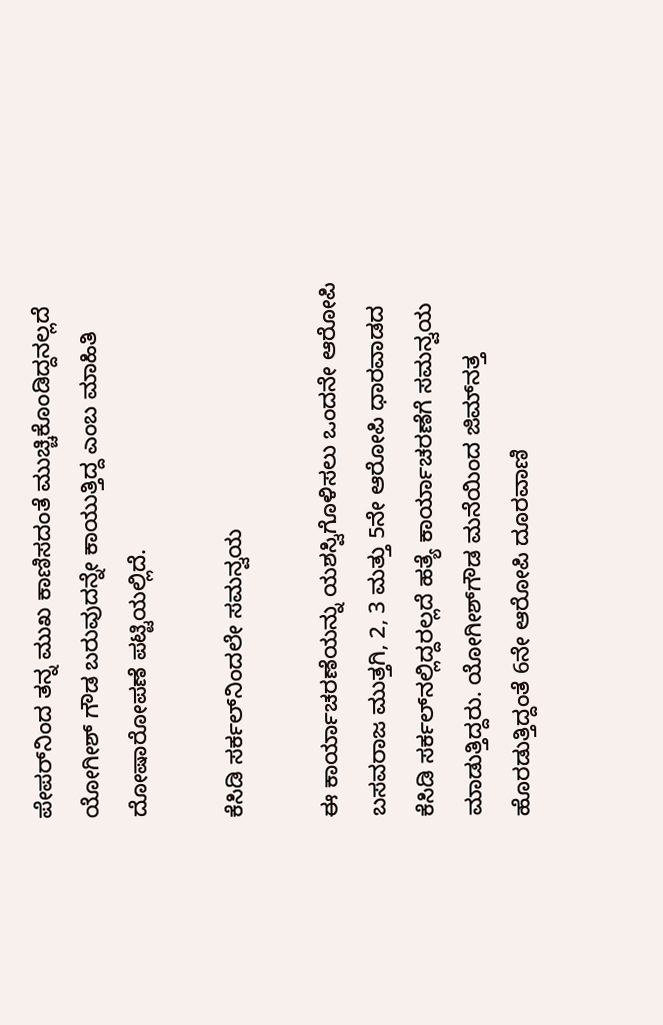ಪೇಪರ್‌ನಿಂದ ತನ್ನ ಮುಖ ಕಾಣಿಸದಂತೆ ಮುಚ್ಚಿಕೊಂಡಿದ್ದನಲ್ಲದೆ ಯೋಗೀಶ್‌ ಗೌಡ ಬರುವುದನ್ನೇ ಕಾಯುತ್ತಿದ್ದ ಎಂಬ ಮಾಹಿತಿ ದೋಷಾರೋಪಣೆ ಪಟ್ಟಿಯಲ್ಲಿದೆ.

ಕೆಸಿಡಿ ಸರ್ಕಲ್‌ನಿಂದಲೇ ಸಮನ್ವಯ

ಈ ಕಾರ್ಯಾಚರಣೆಯನ್ನು ಯಶಸ್ವಿಗೊಳಿಸಲು ಒಂದನೇ ಆರೋಪಿ ಬಸವರಾಜ ಮುತ್ತಗಿ, 2, 3 ಮತ್ತು 5ನೇ ಆರೋಪಿ ಧಾರವಾಡದ ಕೆಸಿಡಿ ಸರ್ಕಲ್‌ನಲ್ಲಿದ್ದರಲ್ಲದೆ ಹತ್ಯೆ ಕಾರ್ಯಾಚರಣೆಗೆ ಸಮನ್ವಯ ಮಾಡುತ್ತಿದ್ದರು. ಯೋಗೀಶ್‌ಗೌಡ ಮನೆಯಿಂದ ಜಿಮ್‌ನತ್ತ ಹೊರಡುತ್ತಿದ್ದಂತೆ 6ನೇ ಆರೋಪಿ ದೂರವಾಣಿ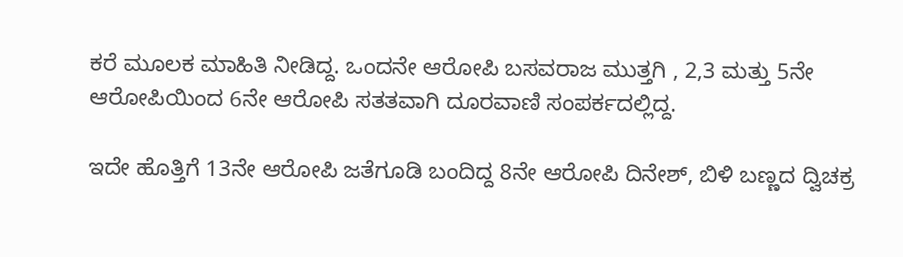ಕರೆ ಮೂಲಕ ಮಾಹಿತಿ ನೀಡಿದ್ದ. ಒಂದನೇ ಆರೋಪಿ ಬಸವರಾಜ ಮುತ್ತಗಿ , 2,3 ಮತ್ತು 5ನೇ ಆರೋಪಿಯಿಂದ 6ನೇ ಆರೋಪಿ ಸತತವಾಗಿ ದೂರವಾಣಿ ಸಂಪರ್ಕದಲ್ಲಿದ್ದ.

ಇದೇ ಹೊತ್ತಿಗೆ 13ನೇ ಆರೋಪಿ ಜತೆಗೂಡಿ ಬಂದಿದ್ದ 8ನೇ ಆರೋಪಿ ದಿನೇಶ್‌, ಬಿಳಿ ಬಣ್ಣದ ದ್ವಿಚಕ್ರ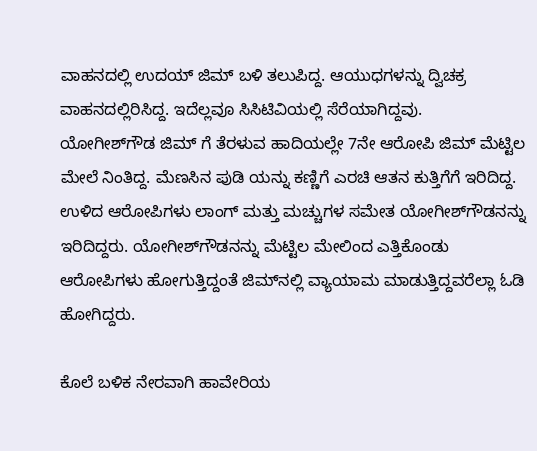ವಾಹನದಲ್ಲಿ ಉದಯ್‌ ಜಿಮ್‌ ಬಳಿ ತಲುಪಿದ್ದ. ಆಯುಧಗಳನ್ನು ದ್ವಿಚಕ್ರ ವಾಹನದಲ್ಲಿರಿಸಿದ್ದ. ಇದೆಲ್ಲವೂ ಸಿಸಿಟಿವಿಯಲ್ಲಿ ಸೆರೆಯಾಗಿದ್ದವು.
ಯೋಗೀಶ್‌ಗೌಡ ಜಿಮ್‌ ಗೆ ತೆರಳುವ ಹಾದಿಯಲ್ಲೇ 7ನೇ ಆರೋಪಿ ಜಿಮ್‌ ಮೆಟ್ಟಿಲ ಮೇಲೆ ನಿಂತಿದ್ದ. ಮೆಣಸಿನ ಪುಡಿ ಯನ್ನು ಕಣ್ಣಿಗೆ ಎರಚಿ ಆತನ ಕುತ್ತಿಗೆಗೆ ಇರಿದಿದ್ದ. ಉಳಿದ ಆರೋಪಿಗಳು ಲಾಂಗ್‌ ಮತ್ತು ಮಚ್ಚುಗಳ ಸಮೇತ ಯೋಗೀಶ್‌ಗೌಡನನ್ನು ಇರಿದಿದ್ದರು. ಯೋಗೀಶ್‌ಗೌಡನನ್ನು ಮೆಟ್ಟಿಲ ಮೇಲಿಂದ ಎತ್ತಿಕೊಂಡು ಆರೋಪಿಗಳು ಹೋಗುತ್ತಿದ್ದಂತೆ ಜಿಮ್‌ನಲ್ಲಿ ವ್ಯಾಯಾಮ ಮಾಡುತ್ತಿದ್ದವರೆಲ್ಲಾ ಓಡಿ ಹೋಗಿದ್ದರು.

ಕೊಲೆ ಬಳಿಕ ನೇರವಾಗಿ ಹಾವೇರಿಯ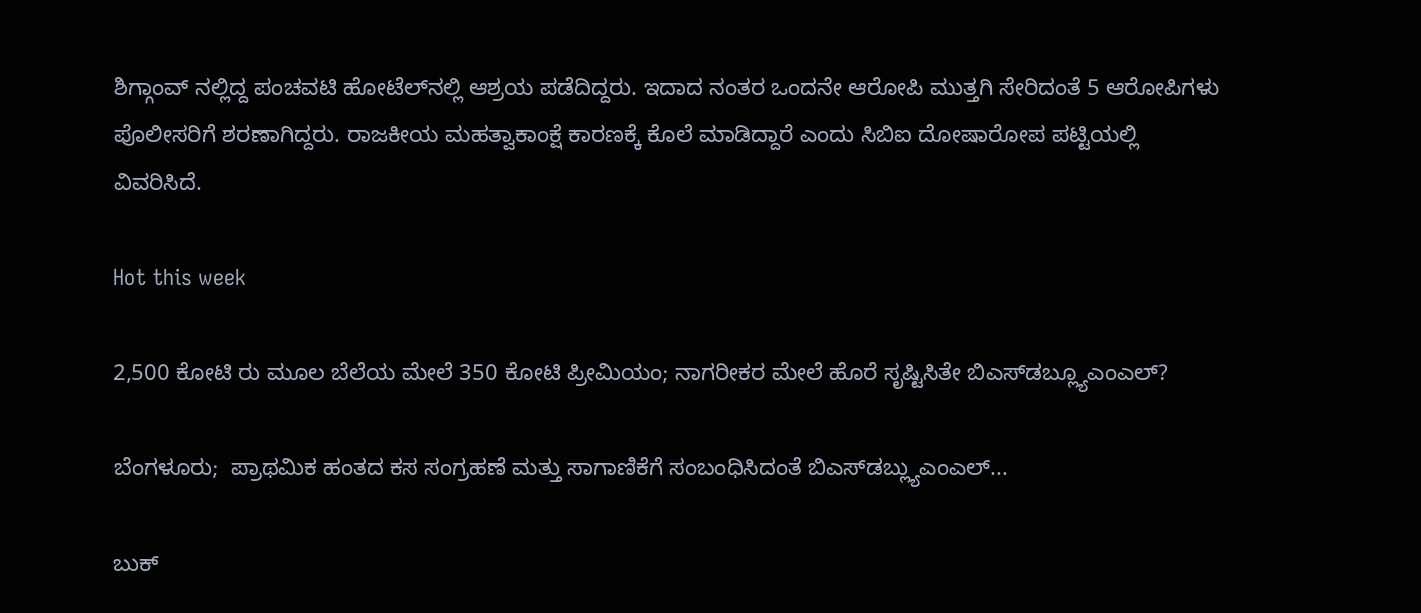ಶಿಗ್ಗಾಂವ್‌ ನಲ್ಲಿದ್ದ ಪಂಚವಟಿ ಹೋಟೆಲ್‌ನಲ್ಲಿ ಆಶ್ರಯ ಪಡೆದಿದ್ದರು. ಇದಾದ ನಂತರ ಒಂದನೇ ಆರೋಪಿ ಮುತ್ತಗಿ ಸೇರಿದಂತೆ 5 ಆರೋಪಿಗಳು ಪೊಲೀಸರಿಗೆ ಶರಣಾಗಿದ್ದರು. ರಾಜಕೀಯ ಮಹತ್ವಾಕಾಂಕ್ಷೆ ಕಾರಣಕ್ಕೆ ಕೊಲೆ ಮಾಡಿದ್ದಾರೆ ಎಂದು ಸಿಬಿಐ ದೋಷಾರೋಪ ಪಟ್ಟಿಯಲ್ಲಿ ವಿವರಿಸಿದೆ.

Hot this week

2,500 ಕೋಟಿ ರು ಮೂಲ ಬೆಲೆಯ ಮೇಲೆ 350 ಕೋಟಿ ಪ್ರೀಮಿಯಂ; ನಾಗರೀಕರ ಮೇಲೆ ಹೊರೆ ಸೃಷ್ಟಿಸಿತೇ ಬಿಎಸ್‌ಡಬ್ಲ್ಯೂಎಂಎಲ್?

ಬೆಂಗಳೂರು;  ಪ್ರಾಥಮಿಕ ಹಂತದ ಕಸ ಸಂಗ್ರಹಣೆ ಮತ್ತು ಸಾಗಾಣಿಕೆಗೆ ಸಂಬಂಧಿಸಿದಂತೆ ಬಿಎಸ್‌ಡಬ್ಲ್ಯುಎಂಎಲ್‌...

ಬುಕ್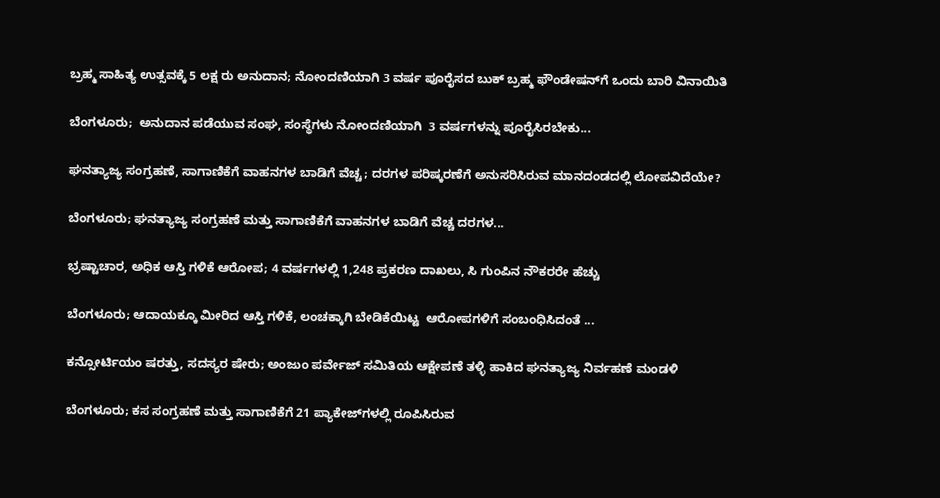ಬ್ರಹ್ಮ ಸಾಹಿತ್ಯ ಉತ್ಸವಕ್ಕೆ 5 ಲಕ್ಷ ರು ಅನುದಾನ; ನೋಂದಣಿಯಾಗಿ 3 ವ‍ರ್ಷ ಪೂರೈಸದ ಬುಕ್‌ ಬ್ರಹ್ಮ ಫೌಂಡೇಷನ್‌ಗೆ ಒಂದು ಬಾರಿ ವಿನಾಯಿತಿ

ಬೆಂಗಳೂರು;  ಅನುದಾನ ಪಡೆಯುವ ಸಂಘ, ಸಂಸ್ಥೆಗಳು ನೋಂದಣಿಯಾಗಿ  3 ವರ್ಷಗಳನ್ನು ಪೂರೈಸಿರಬೇಕು...

ಘನತ್ಯಾಜ್ಯ ಸಂಗ್ರಹಣೆ, ಸಾಗಾಣಿಕೆಗೆ ವಾಹನಗಳ ಬಾಡಿಗೆ ವೆಚ್ಚ; ದರಗಳ ಪರಿಷ್ಕರಣೆಗೆ ಅನುಸರಿಸಿರುವ ಮಾನದಂಡದಲ್ಲಿ ಲೋಪವಿದೆಯೇ?

ಬೆಂಗಳೂರು; ಘನತ್ಯಾಜ್ಯ ಸಂಗ್ರಹಣೆ ಮತ್ತು ಸಾಗಾಣಿಕೆಗೆ ವಾಹನಗಳ ಬಾಡಿಗೆ ವೆಚ್ಚ ದರಗಳ...

ಭ್ರಷ್ಟಾಚಾರ, ಅಧಿಕ ಆಸ್ತಿ ಗಳಿಕೆ ಆರೋಪ; 4 ವರ್ಷಗಳಲ್ಲಿ 1,248 ಪ್ರಕರಣ ದಾಖಲು, ಸಿ ಗುಂಪಿನ ನೌಕರರೇ ಹೆಚ್ಚು

ಬೆಂಗಳೂರು; ಆದಾಯಕ್ಕೂ ಮೀರಿದ ಆಸ್ತಿ ಗಳಿಕೆ, ಲಂಚಕ್ಕಾಗಿ ಬೇಡಿಕೆಯಿಟ್ಟ  ಆರೋಪಗಳಿಗೆ ಸಂಬಂಧಿಸಿದಂತೆ ...

ಕನ್ಸೋರ್ಟಿಯಂ ಷರತ್ತು, ಸದಸ್ಯರ ಷೇರು; ಅಂಜುಂ ಪರ್ವೇಜ್ ಸಮಿತಿಯ ಆಕ್ಷೇಪಣೆ ತಳ್ಳಿ ಹಾಕಿದ ಘನತ್ಯಾಜ್ಯ ನಿರ್ವಹಣೆ ಮಂಡಳಿ

ಬೆಂಗಳೂರು; ಕಸ ಸಂಗ್ರಹಣೆ ಮತ್ತು ಸಾಗಾಣಿಕೆಗೆ 21 ಪ್ಯಾಕೇಜ್‌ಗಳಲ್ಲಿ ರೂಪಿಸಿರುವ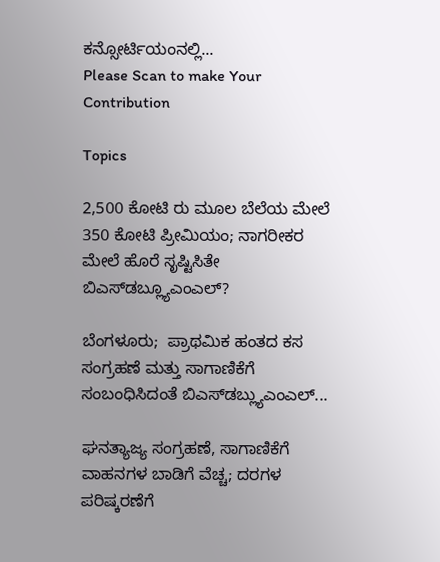ಕನ್ಸೋರ್ಟಿಯಂನಲ್ಲಿ...
Please Scan to make Your Contribution

Topics

2,500 ಕೋಟಿ ರು ಮೂಲ ಬೆಲೆಯ ಮೇಲೆ 350 ಕೋಟಿ ಪ್ರೀಮಿಯಂ; ನಾಗರೀಕರ ಮೇಲೆ ಹೊರೆ ಸೃಷ್ಟಿಸಿತೇ ಬಿಎಸ್‌ಡಬ್ಲ್ಯೂಎಂಎಲ್?

ಬೆಂಗಳೂರು;  ಪ್ರಾಥಮಿಕ ಹಂತದ ಕಸ ಸಂಗ್ರಹಣೆ ಮತ್ತು ಸಾಗಾಣಿಕೆಗೆ ಸಂಬಂಧಿಸಿದಂತೆ ಬಿಎಸ್‌ಡಬ್ಲ್ಯುಎಂಎಲ್‌...

ಘನತ್ಯಾಜ್ಯ ಸಂಗ್ರಹಣೆ, ಸಾಗಾಣಿಕೆಗೆ ವಾಹನಗಳ ಬಾಡಿಗೆ ವೆಚ್ಚ; ದರಗಳ ಪರಿಷ್ಕರಣೆಗೆ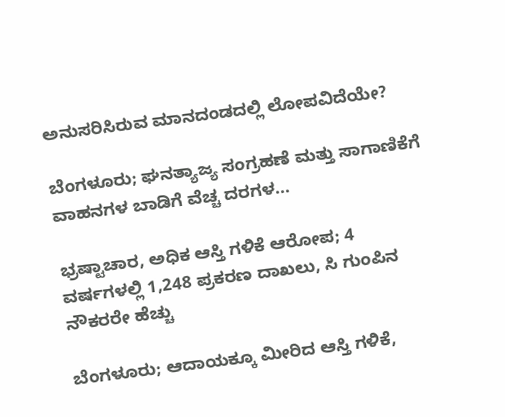ಅನುಸರಿಸಿರುವ ಮಾನದಂಡದಲ್ಲಿ ಲೋಪವಿದೆಯೇ?

ಬೆಂಗಳೂರು; ಘನತ್ಯಾಜ್ಯ ಸಂಗ್ರಹಣೆ ಮತ್ತು ಸಾಗಾಣಿಕೆಗೆ ವಾಹನಗಳ ಬಾಡಿಗೆ ವೆಚ್ಚ ದರಗಳ...

ಭ್ರಷ್ಟಾಚಾರ, ಅಧಿಕ ಆಸ್ತಿ ಗಳಿಕೆ ಆರೋಪ; 4 ವರ್ಷಗಳಲ್ಲಿ 1,248 ಪ್ರಕರಣ ದಾಖಲು, ಸಿ ಗುಂಪಿನ ನೌಕರರೇ ಹೆಚ್ಚು

ಬೆಂಗಳೂರು; ಆದಾಯಕ್ಕೂ ಮೀರಿದ ಆಸ್ತಿ ಗಳಿಕೆ,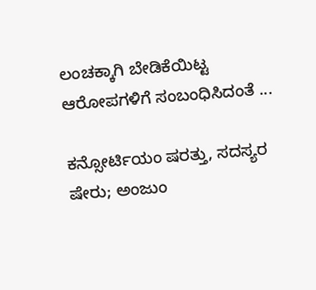ಲಂಚಕ್ಕಾಗಿ ಬೇಡಿಕೆಯಿಟ್ಟ  ಆರೋಪಗಳಿಗೆ ಸಂಬಂಧಿಸಿದಂತೆ ...

ಕನ್ಸೋರ್ಟಿಯಂ ಷರತ್ತು, ಸದಸ್ಯರ ಷೇರು; ಅಂಜುಂ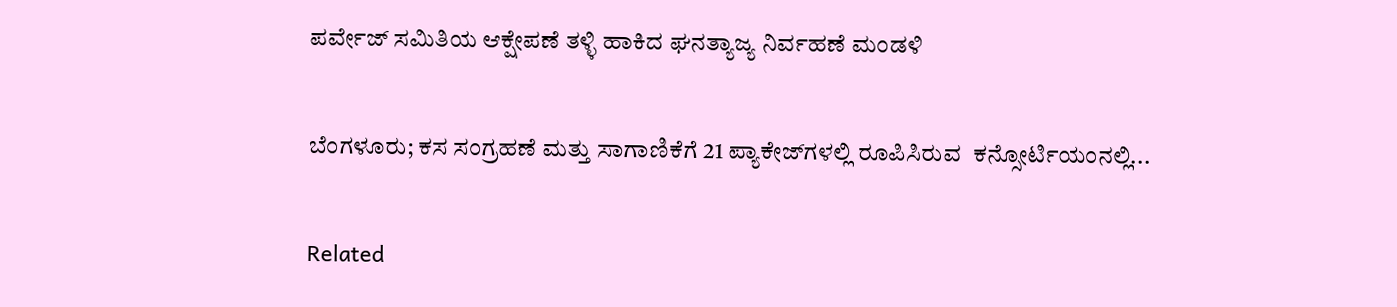ಪರ್ವೇಜ್ ಸಮಿತಿಯ ಆಕ್ಷೇಪಣೆ ತಳ್ಳಿ ಹಾಕಿದ ಘನತ್ಯಾಜ್ಯ ನಿರ್ವಹಣೆ ಮಂಡಳಿ

ಬೆಂಗಳೂರು; ಕಸ ಸಂಗ್ರಹಣೆ ಮತ್ತು ಸಾಗಾಣಿಕೆಗೆ 21 ಪ್ಯಾಕೇಜ್‌ಗಳಲ್ಲಿ ರೂಪಿಸಿರುವ  ಕನ್ಸೋರ್ಟಿಯಂನಲ್ಲಿ...

Related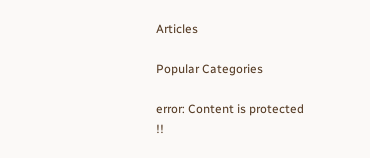Articles

Popular Categories

error: Content is protected !!